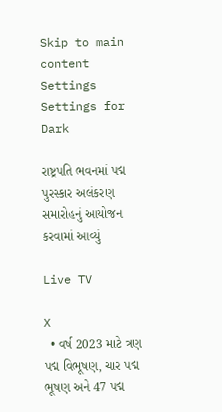Skip to main content
Settings Settings for Dark

રાષ્ટ્રપતિ ભવનમાં પદ્મ પુરસ્કાર અલંકરણ સમારોહનું આયોજન કરવામાં આવ્યું

Live TV

X
  • વર્ષ 2023 માટે ત્રણ પદ્મ વિભૂષણ, ચાર પદ્મ ભૂષણ અને 47 પદ્મ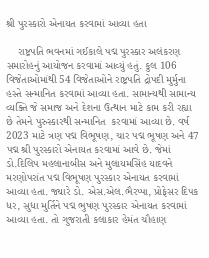શ્રી પુરસ્કારો એનાયત કરવામાં આવ્યા હતા

    રાષ્ટ્રપતિ ભવનમાં ગઈકાલે પદ્મ પુરસ્કાર અલંકરણ સમારોહનું આયોજન કરવામાં આવ્યું હતું. કુલ 106 વિજેતાઓમાંથી 54 વિજેતાઓને રાષ્ટ્રપતિ દ્રોપદી મુર્મુના હસ્તે સન્માનિત કરવામાં આવ્યા હતા. સામાન્યથી સામાન્ય વ્યક્તિ જે સમાજ અને દેશના ઉત્થાન માટે કામ કરી રહ્યા છે તેમને પુરુસ્કારથી સન્માનિત  કરવામાં આવ્યા છે. વર્ષ 2023 માટે ત્રણ પદ્મ વિભૂષણ, ચાર પદ્મ ભૂષણ અને 47 પદ્મ શ્રી પુરસ્કારો એનાયત કરવામાં આવે છે. જેમાં ડો.દિલિપ મહલાનાબીસ અને મુલાયમસિંહ યાદવને મરણોપરાંત પદ્મ વિભૂષણ પુરસ્કાર એનાયત કરવામાં આવ્યા હતા. જ્યારે ડો. એસ.એલ.ભૈરપ્પા, પ્રોફેસર દિપક ધર, સુધા મુર્તિને પદ્મ ભુષણ પુરસ્કાર એનાયત કરવામાં આવ્યા હતા. તો ગુજરાતી કલાકાર હેમંત ચૌહાણ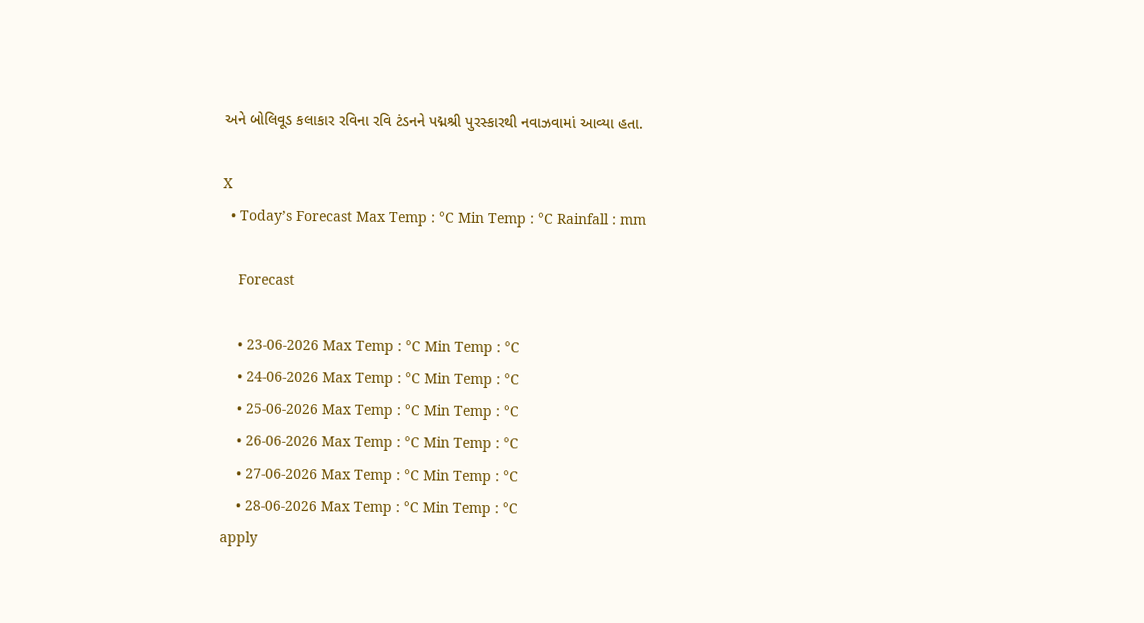અને બોલિવૂડ કલાકાર રવિના રવિ ટંડનને પદ્મશ્રી પુરસ્કારથી નવાઝવામાં આવ્યા હતા.

X
  • Today’s Forecast Max Temp : °C Min Temp : °C Rainfall : mm

    Forecast

    • 23-06-2026 Max Temp : °C Min Temp : °C
    • 24-06-2026 Max Temp : °C Min Temp : °C
    • 25-06-2026 Max Temp : °C Min Temp : °C
    • 26-06-2026 Max Temp : °C Min Temp : °C
    • 27-06-2026 Max Temp : °C Min Temp : °C
    • 28-06-2026 Max Temp : °C Min Temp : °C
apply